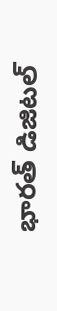భారత్ డిజిటల్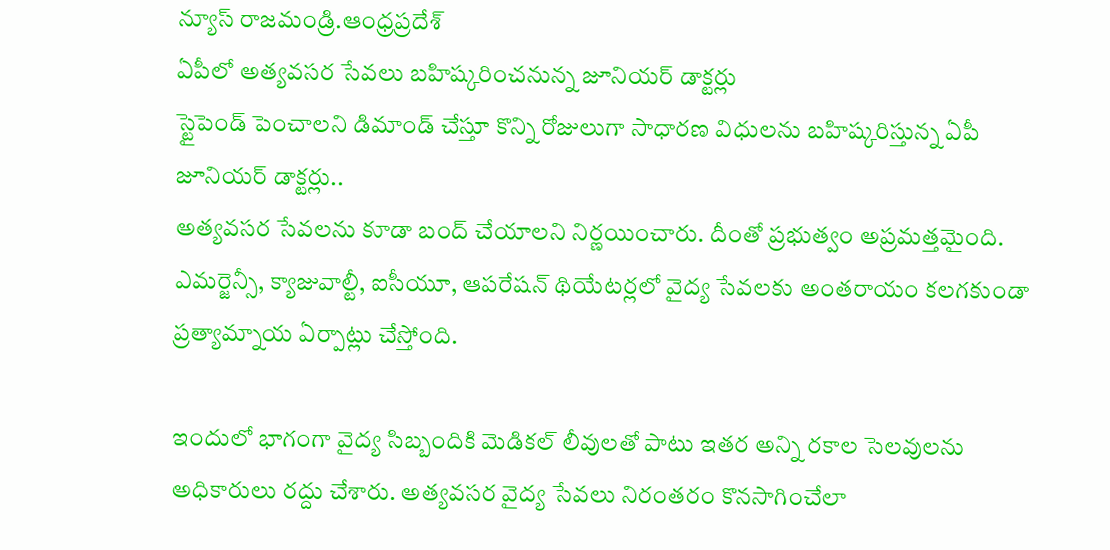న్యూస్ రాజమండ్రి.ఆంధ్రప్రదేశ్
ఏపీలో అత్యవసర సేవలు బహిష్కరించనున్న జూనియర్ డాక్టర్లు
స్టైపెండ్ పెంచాలని డిమాండ్ చేస్తూ కొన్ని రోజులుగా సాధారణ విధులను బహిష్కరిస్తున్న ఏపీ జూనియర్ డాక్టర్లు..
అత్యవసర సేవలను కూడా బంద్ చేయాలని నిర్ణయించారు. దీంతో ప్రభుత్వం అప్రమత్తమైంది. ఎమర్జెన్సీ, క్యాజువాల్టీ, ఐసీయూ, ఆపరేషన్ థియేటర్లలో వైద్య సేవలకు అంతరాయం కలగకుండా ప్రత్యామ్నాయ ఏర్పాట్లు చేస్తోంది.

ఇందులో భాగంగా వైద్య సిబ్బందికి మెడికల్ లీవులతో పాటు ఇతర అన్ని రకాల సెలవులను అధికారులు రద్దు చేశారు. అత్యవసర వైద్య సేవలు నిరంతరం కొనసాగించేలా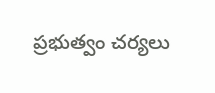ప్రభుత్వం చర్యలు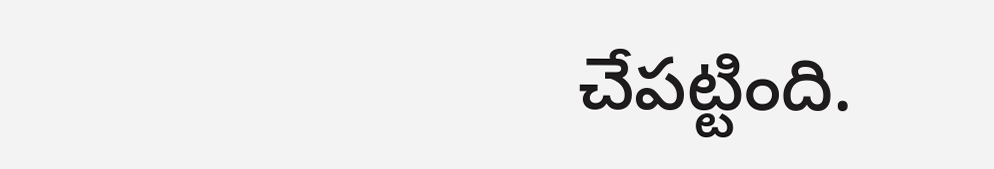చేపట్టింది.